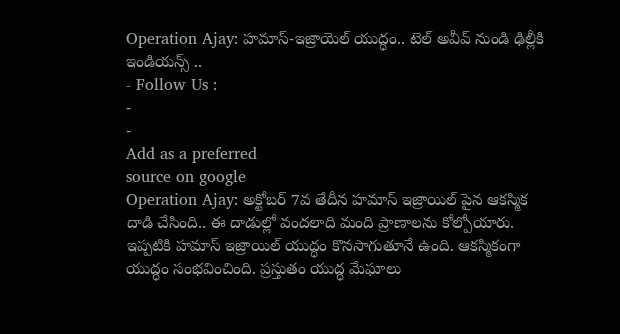Operation Ajay: హమాస్-ఇజ్రాయెల్ యుద్ధం.. టెల్ అవీవ్ నుండి ఢిల్లీకి ఇండియన్స్ ..
- Follow Us :
-
-
Add as a preferred
source on google
Operation Ajay: అక్టోబర్ 7వ తేదీన హమాస్ ఇజ్రాయిల్ పైన ఆకస్మిక దాడి చేసింది.. ఈ దాడుల్లో వందలాది మంది ప్రాణాలను కోల్పోయారు. ఇప్పటికి హమాస్ ఇజ్రాయిల్ యుద్ధం కొనసాగుతూనే ఉంది. ఆకస్మికంగా యుద్ధం సంభవించింది. ప్రస్తుతం యుద్ధ మేఘాలు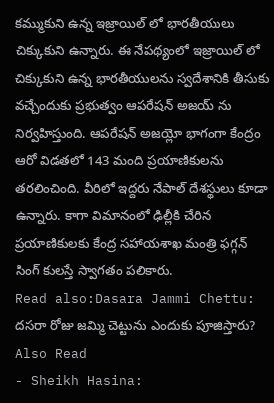కమ్ముకుని ఉన్న ఇజ్రాయిల్ లో భారతీయులు చిక్కుకుని ఉన్నారు. ఈ నేపథ్యంలో ఇజ్రాయిల్ లో చిక్కుకుని ఉన్న భారతీయులను స్వదేశానికి తీసుకు వచ్చేందుకు ప్రభుత్వం ఆపరేషన్ అజయ్ ను నిర్వహిస్తుంది. ఆపరేషన్ అజయ్లో భాగంగా కేంద్రం ఆరో విడతలో 143 మంది ప్రయాణికులను తరలించింది. వీరిలో ఇద్దరు నేపాల్ దేశస్థులు కూడా ఉన్నారు. కాగా విమానంలో ఢిల్లీకి చేరిన ప్రయాణికులకు కేంద్ర సహాయశాఖ మంత్రి ఫగ్గన్ సింగ్ కులస్తే స్వాగతం పలికారు.
Read also:Dasara Jammi Chettu: దసరా రోజు జమ్మి చెట్టును ఎందుకు పూజిస్తారు?
Also Read
- Sheikh Hasina: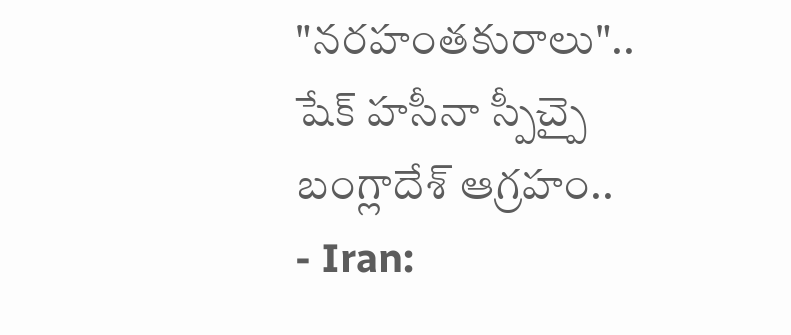"నరహంతకురాలు".. షేక్ హసీనా స్పీచ్పై బంగ్లాదేశ్ ఆగ్రహం..
- Iran: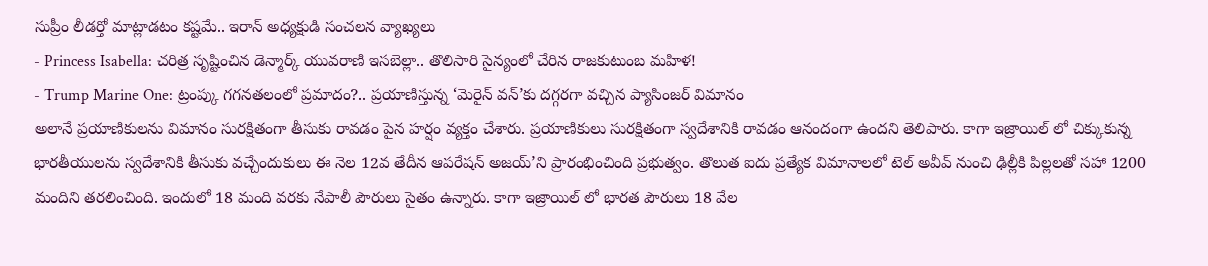సుప్రీం లీడర్తో మాట్లాడటం కష్టమే.. ఇరాన్ అధ్యక్షుడి సంచలన వ్యాఖ్యలు
- Princess Isabella: చరిత్ర సృష్టించిన డెన్మార్క్ యువరాణి ఇసబెల్లా.. తొలిసారి సైన్యంలో చేరిన రాజకుటుంబ మహిళ!
- Trump Marine One: ట్రంప్కు గగనతలంలో ప్రమాదం?.. ప్రయాణిస్తున్న ‘మెరైన్ వన్’కు దగ్గరగా వచ్చిన ప్యాసింజర్ విమానం
అలానే ప్రయాణికులను విమానం సురక్షితంగా తీసుకు రావడం పైన హర్షం వ్యక్తం చేశారు. ప్రయాణికులు సురక్షితంగా స్వదేశానికి రావడం ఆనందంగా ఉందని తెలిపారు. కాగా ఇజ్రాయిల్ లో చిక్కుకున్న భారతీయులను స్వదేశానికి తీసుకు వచ్చేందుకులు ఈ నెల 12వ తేదీన ఆపరేషన్ అజయ్’ని ప్రారంభించింది ప్రభుత్వం. తొలుత ఐదు ప్రత్యేక విమానాలలో టెల్ అవీవ్ నుంచి ఢిల్లీకి పిల్లలతో సహా 1200 మందిని తరలించింది. ఇందులో 18 మంది వరకు నేపాలీ పౌరులు సైతం ఉన్నారు. కాగా ఇజ్రాయిల్ లో భారత పౌరులు 18 వేల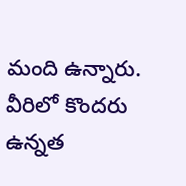మంది ఉన్నారు. వీరిలో కొందరు ఉన్నత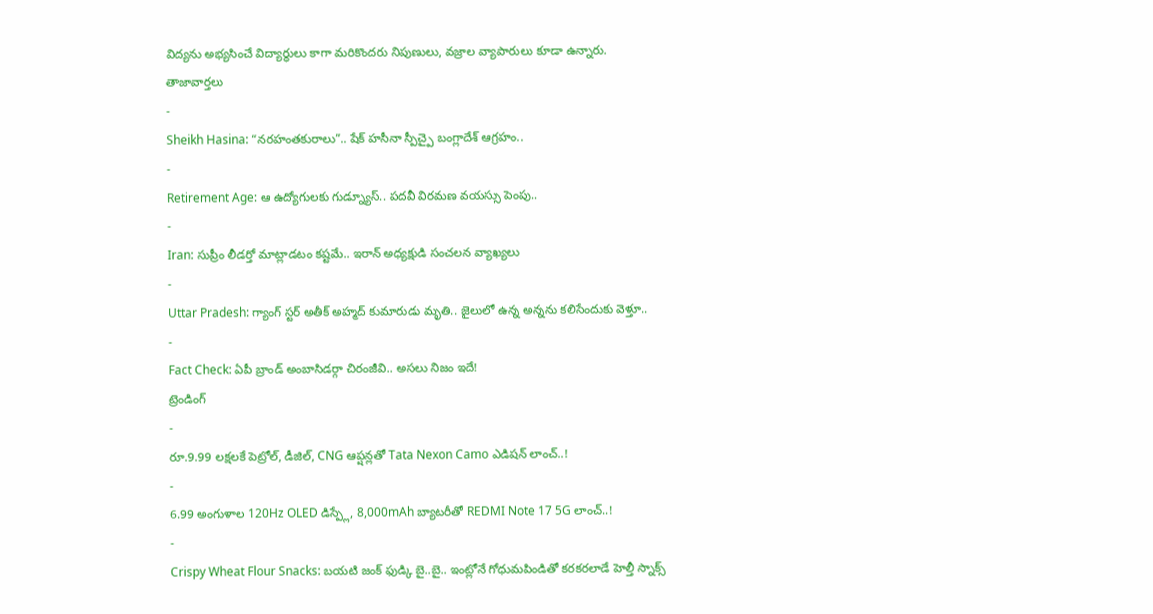విద్యను అభ్యసించే విద్యార్థులు కాగా మరికొందరు నిపుణులు, వజ్రాల వ్యాపారులు కూడా ఉన్నారు.
తాజావార్తలు
-
Sheikh Hasina: “నరహంతకురాలు”.. షేక్ హసీనా స్పీచ్పై బంగ్లాదేశ్ ఆగ్రహం..
-
Retirement Age: ఆ ఉద్యోగులకు గుడ్న్యూస్.. పదవీ విరమణ వయస్సు పెంపు..
-
Iran: సుప్రీం లీడర్తో మాట్లాడటం కష్టమే.. ఇరాన్ అధ్యక్షుడి సంచలన వ్యాఖ్యలు
-
Uttar Pradesh: గ్యాంగ్ స్టర్ అతీక్ అహ్మద్ కుమారుడు మృతి.. జైలులో ఉన్న అన్నను కలిసేందుకు వెళ్తూ..
-
Fact Check: ఏపీ బ్రాండ్ అంబాసిడర్గా చిరంజీవి.. అసలు నిజం ఇదే!
ట్రెండింగ్
-
రూ.9.99 లక్షలకే పెట్రోల్, డీజిల్, CNG ఆప్షన్లతో Tata Nexon Camo ఎడిషన్ లాంచ్..!
-
6.99 అంగుళాల 120Hz OLED డిస్ప్లే, 8,000mAh బ్యాటరీతో REDMI Note 17 5G లాంచ్..!
-
Crispy Wheat Flour Snacks: బయటి జంక్ ఫుడ్కి బై..బై.. ఇంట్లోనే గోధుమపిండితో కరకరలాడే హెల్తీ స్నాక్స్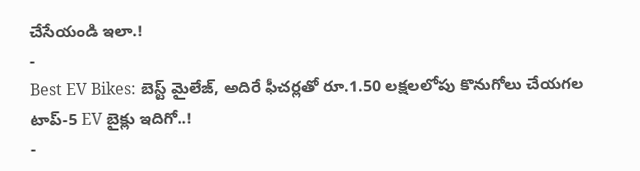చేసేయండి ఇలా.!
-
Best EV Bikes: బెస్ట్ మైలేజ్, అదిరే ఫీచర్లతో రూ.1.50 లక్షలలోపు కొనుగోలు చేయగల టాప్-5 EV బైక్లు ఇదిగో..!
-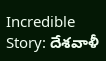Incredible Story: దేశవాళీ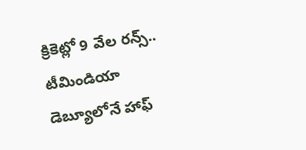క్రికెట్లో 9 వేల రన్స్.. టీమిండియా డెబ్యూలోనే హాఫ్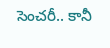సెంచరీ.. కానీ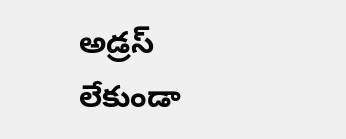అడ్రస్ లేకుండా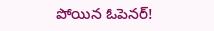పోయిన ఓపెనర్!